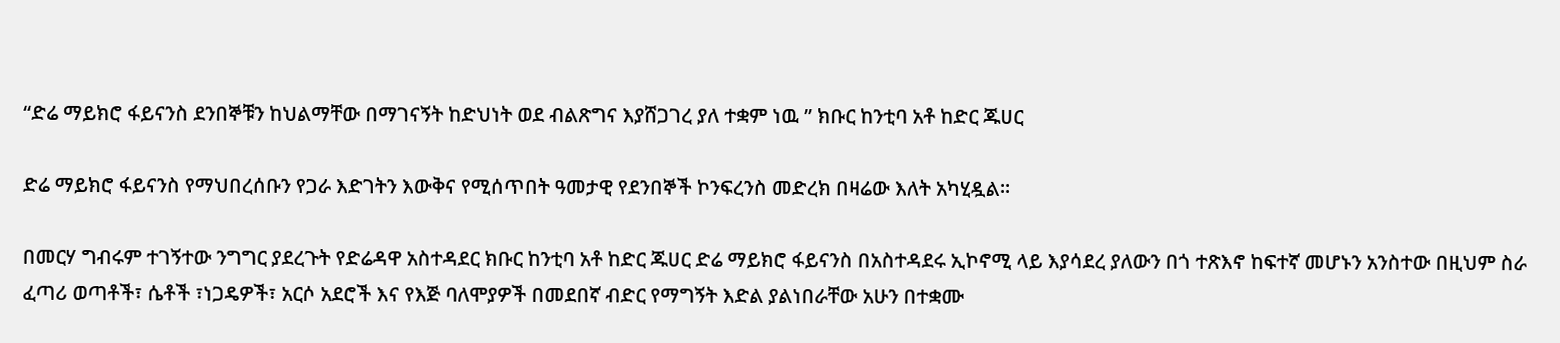“ድሬ ማይክሮ ፋይናንስ ደንበኞቹን ከህልማቸው በማገናኝት ከድህነት ወደ ብልጽግና እያሸጋገረ ያለ ተቋም ነዉ ” ክቡር ከንቲባ አቶ ከድር ጁሀር

ድሬ ማይክሮ ፋይናንስ የማህበረሰቡን የጋራ እድገትን እውቅና የሚሰጥበት ዓመታዊ የደንበኞች ኮንፍረንስ መድረክ በዛሬው እለት አካሂዷል።

በመርሃ ግብሩም ተገኝተው ንግግር ያደረጉት የድሬዳዋ አስተዳደር ክቡር ከንቲባ አቶ ከድር ጁሀር ድሬ ማይክሮ ፋይናንስ በአስተዳደሩ ኢኮኖሚ ላይ እያሳደረ ያለውን በጎ ተጽእኖ ከፍተኛ መሆኑን አንስተው በዚህም ስራ ፈጣሪ ወጣቶች፣ ሴቶች ፣ነጋዴዎች፣ አርሶ አደሮች እና የእጅ ባለሞያዎች በመደበኛ ብድር የማግኝት እድል ያልነበራቸው አሁን በተቋሙ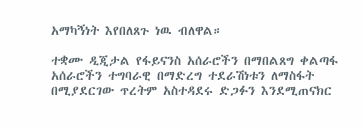አማካኝነት እየበለጸጉ ነዉ ብለዋል።

ተቋሙ ዲጂታል የፋይናንስ አሰራሮችን በማበልጸግ ቀልጣፋ አሰራሮችን ተግባራዊ በማድረግ ተደራሽነቱን ለማስፋት በሚያደርገው ጥረትም አስተዳደሩ ድጋፉን እንደሚጠናክር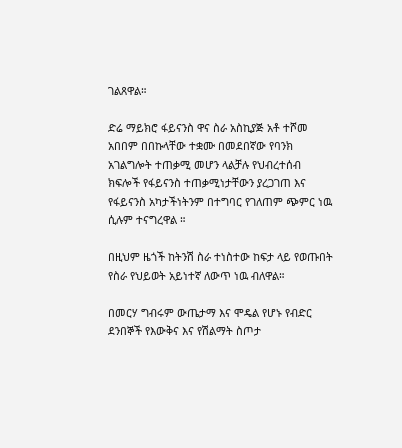ገልጸዋል።

ድሬ ማይክሮ ፋይናንስ ዋና ስራ አስኪያጅ አቶ ተሾመ አበበም በበኩላቸው ተቋሙ በመደበኛው የባንክ አገልግሎት ተጠቃሚ መሆን ላልቻሉ የህብረተሰብ ክፍሎች የፋይናንስ ተጠቃሚነታቸውን ያረጋገጠ እና የፋይናንስ አካታችነትንም በተግባር የገለጠም ጭምር ነዉ ሲሉም ተናግረዋል ።

በዚህም ዜጎች ከትንሽ ስራ ተነስተው ከፍታ ላይ የወጡበት የስራ የህይወት አይነተኛ ለውጥ ነዉ ብለዋል።

በመርሃ ግብሩም ውጤታማ እና ሞዴል የሆኑ የብድር ደንበኞች የእውቅና እና የሽልማት ስጦታ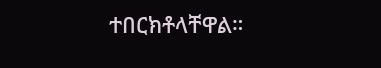ተበርክቶላቸዋል።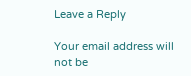Leave a Reply

Your email address will not be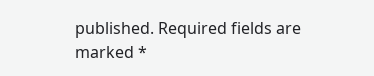published. Required fields are marked *